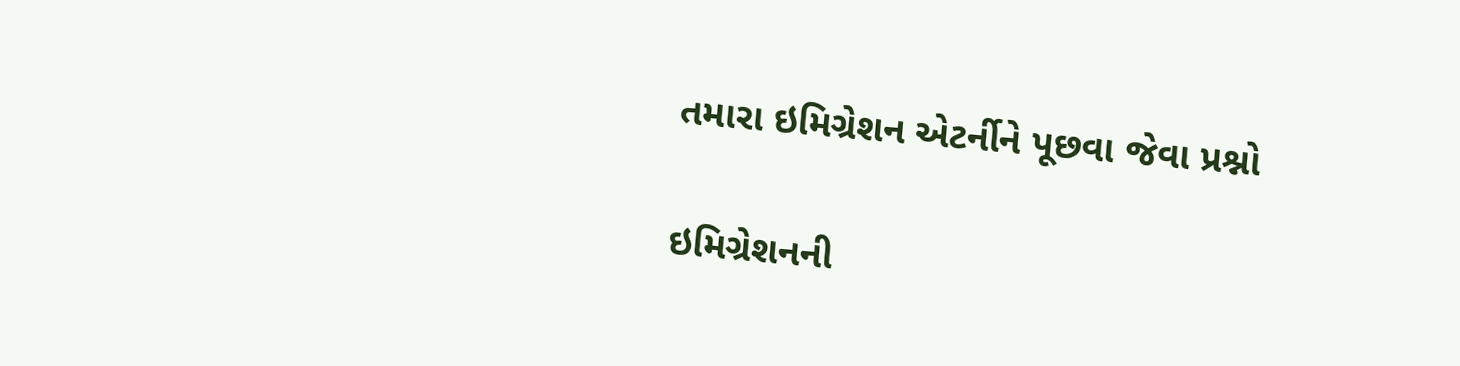તમારા ઇમિગ્રેશન એટર્નીને પૂછવા જેવા પ્રશ્નો

ઇમિગ્રેશનની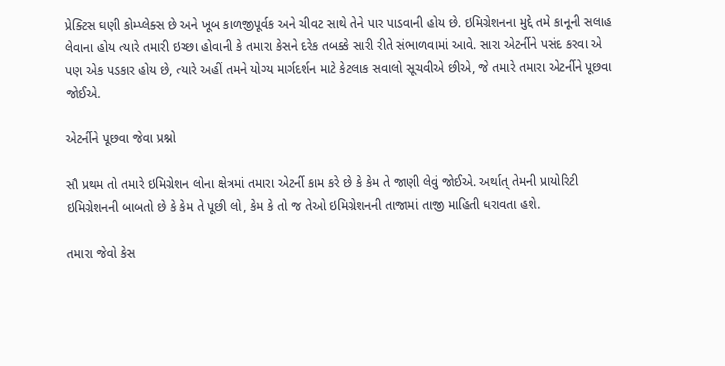પ્રેક્ટિસ ઘણી કોમ્પ્લેક્સ છે અને ખૂબ કાળજીપૂર્વક અને ચીવટ સાથે તેને પાર પાડવાની હોય છે. ઇમિગ્રેશનના મુદ્દે તમે કાનૂની સલાહ લેવાના હોય ત્યારે તમારી ઇચ્છા હોવાની કે તમારા કેસને દરેક તબક્કે સારી રીતે સંભાળવામાં આવે. સારા એટર્નીને પસંદ કરવા એ પણ એક પડકાર હોય છે, ત્યારે અહીં તમને યોગ્ય માર્ગદર્શન માટે કેટલાક સવાલો સૂચવીએ છીએ, જે તમારે તમારા એટર્નીને પૂછવા જોઈએ.

એટર્નીને પૂછવા જેવા પ્રશ્નો

સૌ પ્રથમ તો તમારે ઇમિગ્રેશન લોના ક્ષેત્રમાં તમારા એટર્ની કામ કરે છે કે કેમ તે જાણી લેવું જોઈએ. અર્થાત્ તેમની પ્રાયોરિટી ઇમિગ્રેશનની બાબતો છે કે કેમ તે પૂછી લો, કેમ કે તો જ તેઓ ઇમિગ્રેશનની તાજામાં તાજી માહિતી ધરાવતા હશે.

તમારા જેવો કેસ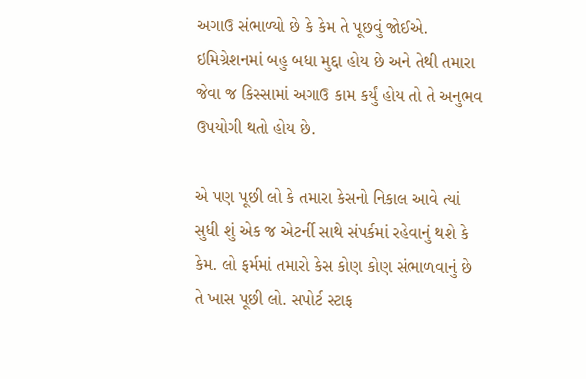અગાઉ સંભાળ્યો છે કે કેમ તે પૂછવું જોઈએ. ઇમિગ્રેશનમાં બહુ બધા મુદ્દા હોય છે અને તેથી તમારા જેવા જ કિસ્સામાં અગાઉ કામ કર્યું હોય તો તે અનુભવ ઉપયોગી થતો હોય છે.

એ પણ પૂછી લો કે તમારા કેસનો નિકાલ આવે ત્યાં સુધી શું એક જ એટર્ની સાથે સંપર્કમાં રહેવાનું થશે કે કેમ. લો ફર્મમાં તમારો કેસ કોણ કોણ સંભાળવાનું છે તે ખાસ પૂછી લો. સપોર્ટ સ્ટાફ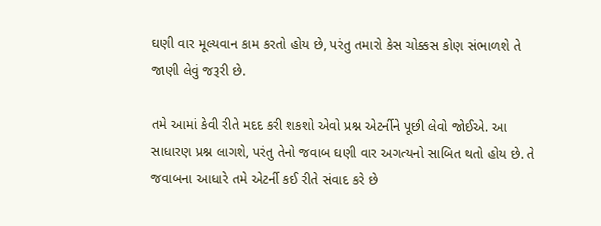ઘણી વાર મૂલ્યવાન કામ કરતો હોય છે, પરંતુ તમારો કેસ ચોક્કસ કોણ સંભાળશે તે જાણી લેવું જરૂરી છે.

તમે આમાં કેવી રીતે મદદ કરી શકશો એવો પ્રશ્ન એટર્નીને પૂછી લેવો જોઈએ. આ સાધારણ પ્રશ્ન લાગશે, પરંતુ તેનો જવાબ ઘણી વાર અગત્યનો સાબિત થતો હોય છે. તે જવાબના આધારે તમે એટર્ની કઈ રીતે સંવાદ કરે છે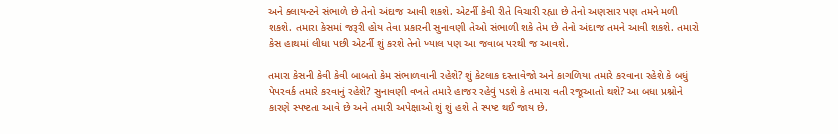અને ક્લાયન્ટને સંભાળે છે તેનો અંદાજ આવી શકશે. એટર્ની કેવી રીતે વિચારી રહ્યા છે તેનો અણસાર પણ તમને મળી શકશે. તમારા કેસમાં જરૂરી હોય તેવા પ્રકારની સુનાવણી તેઓ સંભાળી શકે તેમ છે તેનો અંદાજ તમને આવી શકશે. તમારો કેસ હાથમાં લીધા પછી એટર્ની શું કરશે તેનો ખ્યાલ પણ આ જવાબ પરથી જ આવશે.

તમારા કેસની કેવી કેવી બાબતો કેમ સંભાળવાની રહેશે? શું કેટલાક દસ્તાવેજો અને કાગળિયા તમારે કરવાના રહેશે કે બધું પેપરવર્ક તમારે કરવાનું રહેશે? સુનાવણી વખતે તમારે હાજર રહેવું પડશે કે તમારા વતી રજૂઆતો થશે? આ બધા પ્રશ્નોને કારણે સ્પષ્ટતા આવે છે અને તમારી અપેક્ષાઓ શું શું હશે તે સ્પષ્ટ થઈ જાય છે.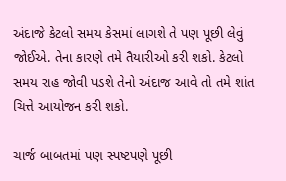અંદાજે કેટલો સમય કેસમાં લાગશે તે પણ પૂછી લેવું જોઈએ. તેના કારણે તમે તૈયારીઓ કરી શકો. કેટલો સમય રાહ જોવી પડશે તેનો અંદાજ આવે તો તમે શાંત ચિત્તે આયોજન કરી શકો.

ચાર્જ બાબતમાં પણ સ્પષ્ટપણે પૂછી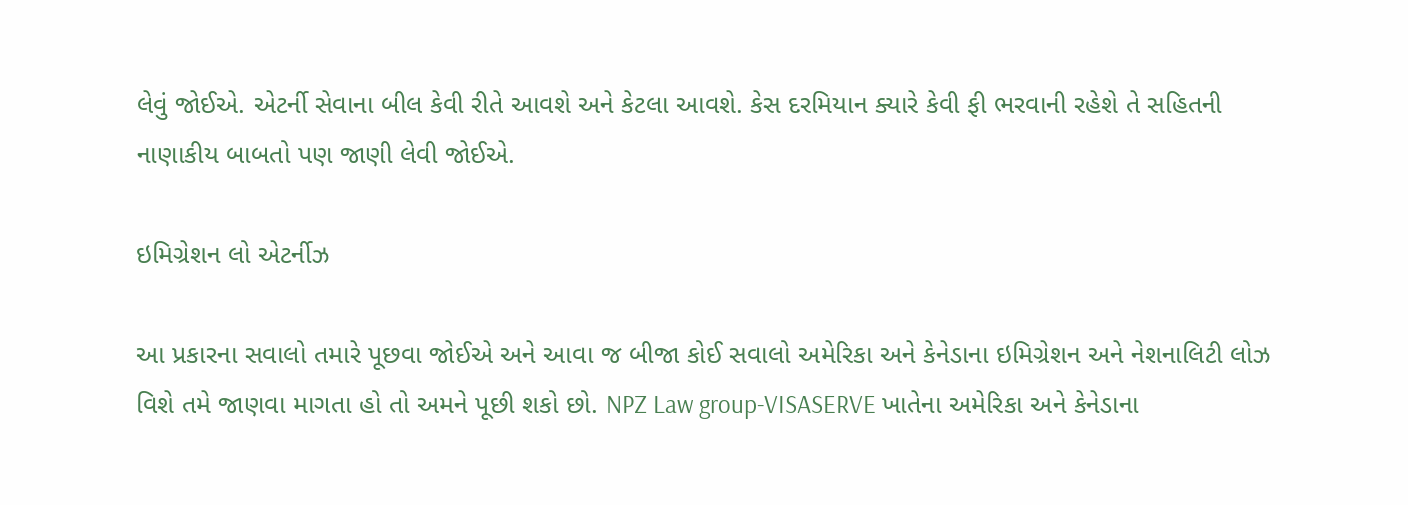લેવું જોઈએ. એટર્ની સેવાના બીલ કેવી રીતે આવશે અને કેટલા આવશે. કેસ દરમિયાન ક્યારે કેવી ફી ભરવાની રહેશે તે સહિતની નાણાકીય બાબતો પણ જાણી લેવી જોઈએ.

ઇમિગ્રેશન લો એટર્નીઝ

આ પ્રકારના સવાલો તમારે પૂછવા જોઈએ અને આવા જ બીજા કોઈ સવાલો અમેરિકા અને કેનેડાના ઇમિગ્રેશન અને નેશનાલિટી લોઝ વિશે તમે જાણવા માગતા હો તો અમને પૂછી શકો છો. NPZ Law group-VISASERVE ખાતેના અમેરિકા અને કેનેડાના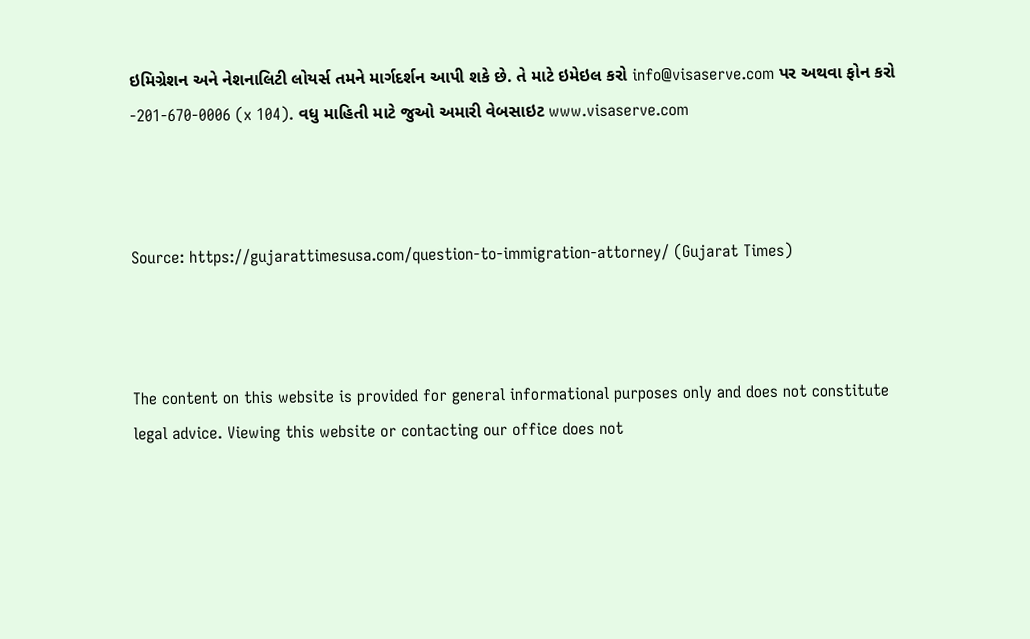ઇમિગ્રેશન અને નેશનાલિટી લોયર્સ તમને માર્ગદર્શન આપી શકે છે. તે માટે ઇમેઇલ કરો info@visaserve.com પર અથવા ફોન કરો -201-670-0006 (x 104). વધુ માહિતી માટે જુઓ અમારી વેબસાઇટ www.visaserve.com



Source: https://gujarattimesusa.com/question-to-immigration-attorney/ (Gujarat Times)



The content on this website is provided for general informational purposes only and does not constitute legal advice. Viewing this website or contacting our office does not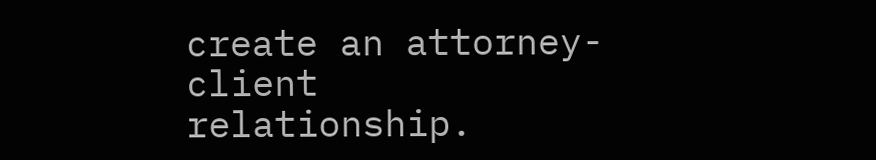create an attorney-client relationship.